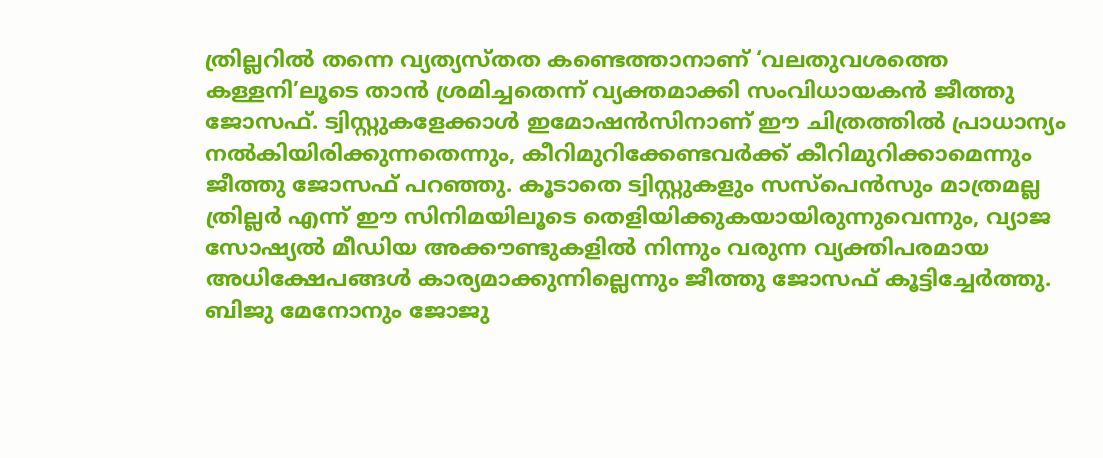ത്രില്ലറിൽ തന്നെ വ്യത്യസ്തത കണ്ടെത്താനാണ് ‘വലതുവശത്തെ കള്ളനി’ലൂടെ താൻ ശ്രമിച്ചതെന്ന് വ്യക്തമാക്കി സംവിധായകൻ ജീത്തു ജോസഫ്. ട്വിസ്റ്റുകളേക്കാൾ ഇമോഷൻസിനാണ് ഈ ചിത്രത്തിൽ പ്രാധാന്യം നൽകിയിരിക്കുന്നതെന്നും, കീറിമുറിക്കേണ്ടവർക്ക് കീറിമുറിക്കാമെന്നും ജീത്തു ജോസഫ് പറഞ്ഞു. കൂടാതെ ട്വിസ്റ്റുകളും സസ്പെൻസും മാത്രമല്ല ത്രില്ലർ എന്ന് ഈ സിനിമയിലൂടെ തെളിയിക്കുകയായിരുന്നുവെന്നും, വ്യാജ സോഷ്യൽ മീഡിയ അക്കൗണ്ടുകളിൽ നിന്നും വരുന്ന വ്യക്തിപരമായ അധിക്ഷേപങ്ങൾ കാര്യമാക്കുന്നില്ലെന്നും ജീത്തു ജോസഫ് കൂട്ടിച്ചേർത്തു. ബിജു മേനോനും ജോജു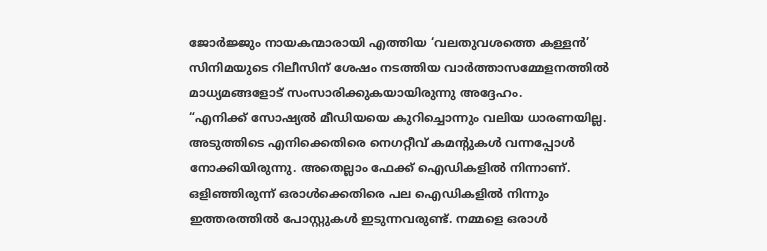ജോർജ്ജും നായകന്മാരായി എത്തിയ ‘വലതുവശത്തെ കള്ളൻ’ സിനിമയുടെ റിലീസിന് ശേഷം നടത്തിയ വാർത്താസമ്മേളനത്തിൽ മാധ്യമങ്ങളോട് സംസാരിക്കുകയായിരുന്നു അദ്ദേഹം.
“എനിക്ക് സോഷ്യൽ മീഡിയയെ കുറിച്ചൊന്നും വലിയ ധാരണയില്ല. അടുത്തിടെ എനിക്കെതിരെ നെഗറ്റീവ് കമൻ്റുകൾ വന്നപ്പോൾ നോക്കിയിരുന്നു. അതെല്ലാം ഫേക്ക് ഐഡികളിൽ നിന്നാണ്. ഒളിഞ്ഞിരുന്ന് ഒരാൾക്കെതിരെ പല ഐഡികളിൽ നിന്നും ഇത്തരത്തിൽ പോസ്റ്റുകൾ ഇടുന്നവരുണ്ട്. നമ്മളെ ഒരാൾ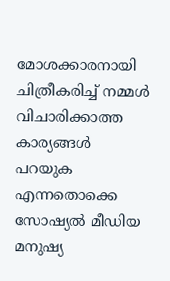മോശക്കാരനായി ചിത്രീകരിച്ച് നമ്മൾ വിചാരിക്കാത്ത കാര്യങ്ങൾ പറയുക എന്നതൊക്കെ സോഷ്യൽ മീഡിയ മനുഷ്യ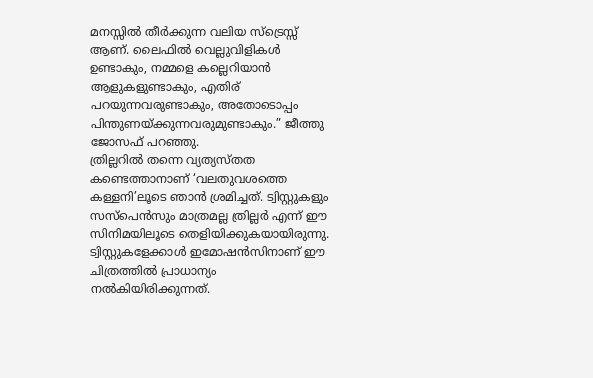മനസ്സിൽ തീർക്കുന്ന വലിയ സ്ട്രെസ്സ് ആണ്. ലൈഫിൽ വെല്ലുവിളികൾ ഉണ്ടാകും, നമ്മളെ കല്ലെറിയാൻ ആളുകളുണ്ടാകും, എതിര് പറയുന്നവരുണ്ടാകും, അതോടൊപ്പം പിന്തുണയ്ക്കുന്നവരുമുണ്ടാകും.” ജീത്തു ജോസഫ് പറഞ്ഞു.
ത്രില്ലറിൽ തന്നെ വ്യത്യസ്തത കണ്ടെത്താനാണ് ‘വലതുവശത്തെ കള്ളനി’ലൂടെ ഞാൻ ശ്രമിച്ചത്. ട്വിസ്റ്റുകളും സസ്പെൻസും മാത്രമല്ല ത്രില്ലർ എന്ന് ഈ സിനിമയിലൂടെ തെളിയിക്കുകയായിരുന്നു. ട്വിസ്റ്റുകളേക്കാൾ ഇമോഷൻസിനാണ് ഈ ചിത്രത്തിൽ പ്രാധാന്യം നൽകിയിരിക്കുന്നത്.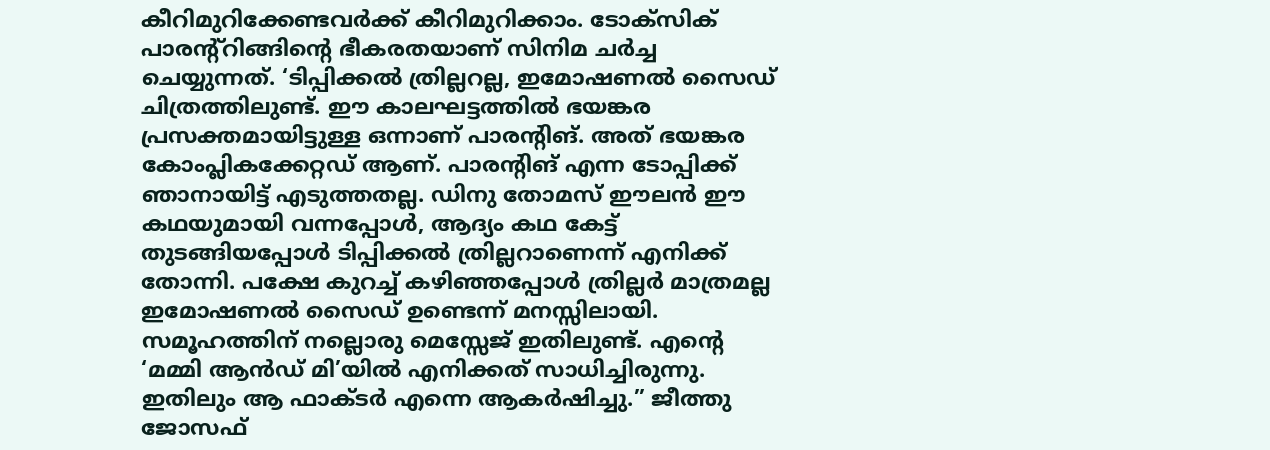കീറിമുറിക്കേണ്ടവർക്ക് കീറിമുറിക്കാം. ടോക്സിക് പാരന്റ്റിങ്ങിൻ്റെ ഭീകരതയാണ് സിനിമ ചർച്ച ചെയ്യുന്നത്. ‘ടിപ്പിക്കൽ ത്രില്ലറല്ല, ഇമോഷണൽ സൈഡ് ചിത്രത്തിലുണ്ട്. ഈ കാലഘട്ടത്തിൽ ഭയങ്കര പ്രസക്തമായിട്ടുള്ള ഒന്നാണ് പാരന്റിങ്. അത് ഭയങ്കര കോംപ്ലികക്കേറ്റഡ് ആണ്. പാരന്റിങ് എന്ന ടോപ്പിക്ക് ഞാനായിട്ട് എടുത്തതല്ല. ഡിനു തോമസ് ഈലൻ ഈ കഥയുമായി വന്നപ്പോൾ, ആദ്യം കഥ കേട്ട് തുടങ്ങിയപ്പോൾ ടിപ്പിക്കൽ ത്രില്ലറാണെന്ന് എനിക്ക് തോന്നി. പക്ഷേ കുറച്ച് കഴിഞ്ഞപ്പോൾ ത്രില്ലർ മാത്രമല്ല ഇമോഷണൽ സൈഡ് ഉണ്ടെന്ന് മനസ്സിലായി. സമൂഹത്തിന് നല്ലൊരു മെസ്സേജ് ഇതിലുണ്ട്. എൻ്റെ ‘മമ്മി ആൻഡ് മി’യിൽ എനിക്കത് സാധിച്ചിരുന്നു. ഇതിലും ആ ഫാക്ടർ എന്നെ ആകർഷിച്ചു.” ജീത്തു ജോസഫ്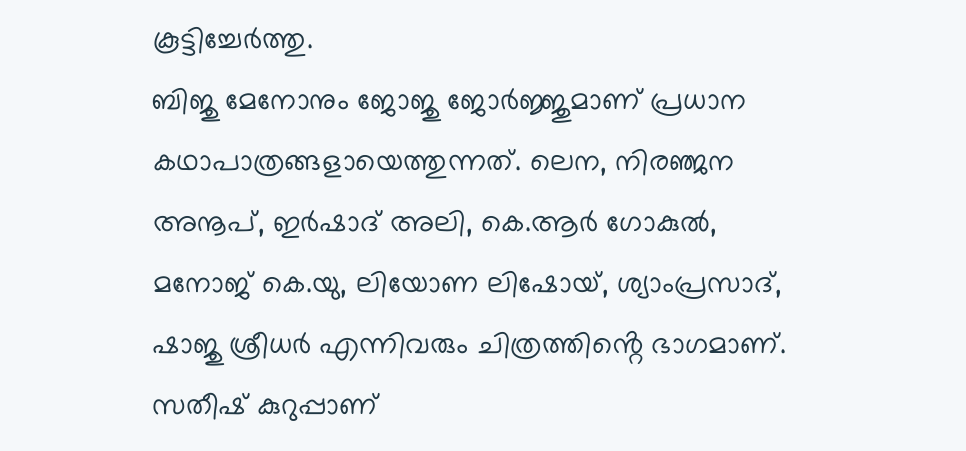കൂട്ടിച്ചേർത്തു.
ബിജു മേനോനും ജോജു ജോർജ്ജുമാണ് പ്രധാന കഥാപാത്രങ്ങളായെത്തുന്നത്. ലെന, നിരഞ്ജന അനൂപ്, ഇർഷാദ് അലി, കെ.ആർ ഗോകുൽ, മനോജ് കെ.യു, ലിയോണ ലിഷോയ്, ശ്യാംപ്രസാദ്, ഷാജു ശ്രീധർ എന്നിവരും ചിത്രത്തിൻ്റെ ഭാഗമാണ്. സതീഷ് കുറുപ്പാണ്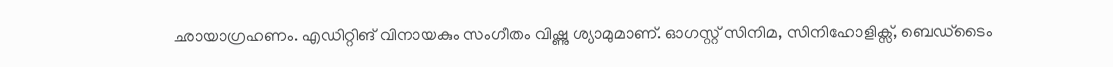ഛായാഗ്രഹണം. എഡിറ്റിങ് വിനായകും സംഗീതം വിഷ്ണു ശ്യാമുമാണ്. ഓഗസ്റ്റ് സിനിമ, സിനിഹോളിക്സ്, ബെഡ്ടൈം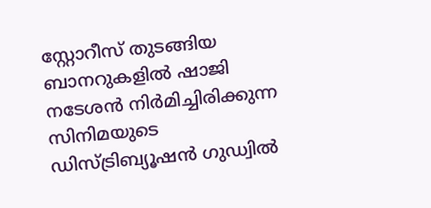സ്റ്റോറീസ് തുടങ്ങിയ ബാനറുകളിൽ ഷാജി നടേശൻ നിർമിച്ചിരിക്കുന്ന സിനിമയുടെ ഡിസ്ട്രിബ്യൂഷൻ ഗുഡ്വിൽ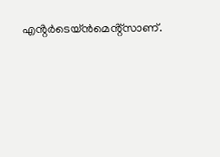എൻ്റർടെയ്ൻമെൻ്റ്സാണ്.